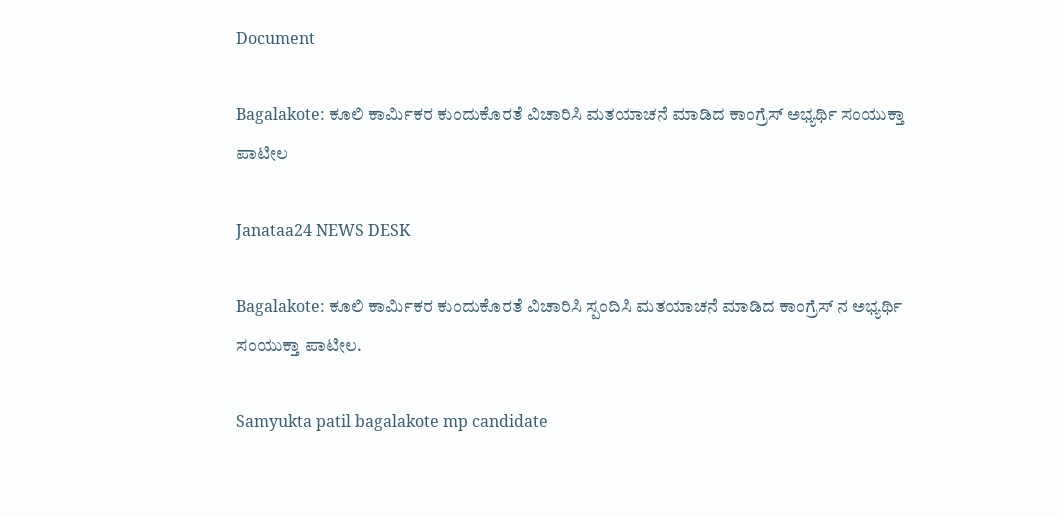Document

Bagalakote: ಕೂಲಿ ಕಾರ್ಮಿಕರ ಕುಂದುಕೊರತೆ ವಿಚಾರಿಸಿ ಮತಯಾಚನೆ ಮಾಡಿದ ಕಾಂಗ್ರೆಸ್ ಅಭ್ಯರ್ಥಿ ಸಂಯುಕ್ತಾ ಪಾಟೀಲ

Janataa24 NEWS DESK

Bagalakote: ಕೂಲಿ ಕಾರ್ಮಿಕರ ಕುಂದುಕೊರತೆ ವಿಚಾರಿಸಿ ಸ್ಪಂದಿಸಿ ಮತಯಾಚನೆ ಮಾಡಿದ ಕಾಂಗ್ರೆಸ್ ನ ಅಭ್ಯರ್ಥಿ ಸಂಯುಕ್ತಾ ಪಾಟೀಲ.

Samyukta patil bagalakote mp candidate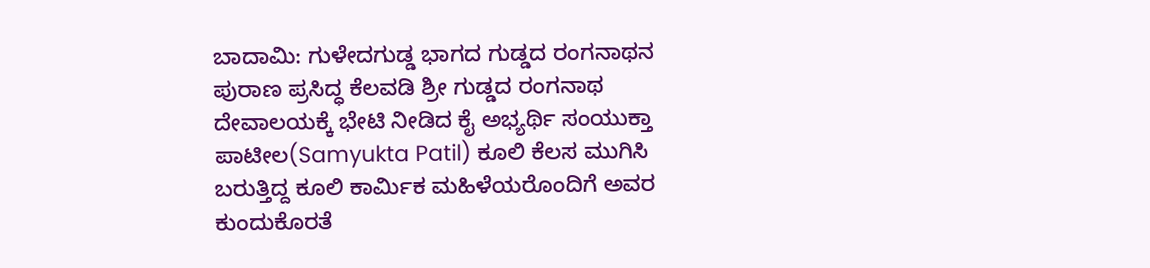ಬಾದಾಮಿ: ಗುಳೇದಗುಡ್ಡ ಭಾಗದ ಗುಡ್ಡದ ರಂಗನಾಥನ ಪುರಾಣ ಪ್ರಸಿದ್ಧ ಕೆಲವಡಿ ಶ್ರೀ ಗುಡ್ಡದ ರಂಗನಾಥ ದೇವಾಲಯಕ್ಕೆ ಭೇಟಿ ನೀಡಿದ ಕೈ ಅಭ್ಯರ್ಥಿ ಸಂಯುಕ್ತಾ ಪಾಟೀಲ(Samyukta Patil) ಕೂಲಿ ಕೆಲಸ ಮುಗಿಸಿ ಬರುತ್ತಿದ್ದ ಕೂಲಿ ಕಾರ್ಮಿಕ ಮಹಿಳೆಯರೊಂದಿಗೆ ಅವರ ಕುಂದುಕೊರತೆ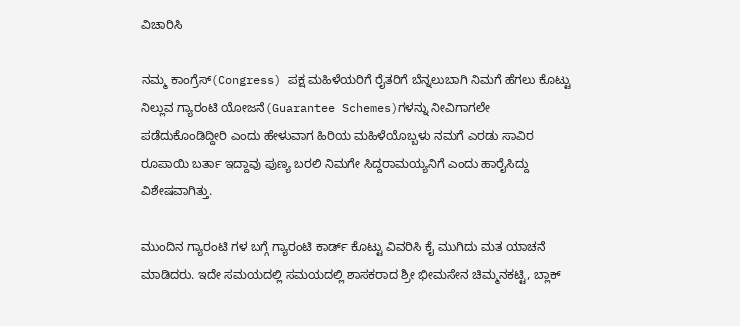ವಿಚಾರಿಸಿ

ನಮ್ಮ ಕಾಂಗ್ರೆಸ್(Congress) ಪಕ್ಷ ಮಹಿಳೆಯರಿಗೆ ರೈತರಿಗೆ ಬೆನ್ನಲುಬಾಗಿ ನಿಮಗೆ ಹೆಗಲು ಕೊಟ್ಟು ನಿಲ್ಲುವ ಗ್ಯಾರಂಟಿ ಯೋಜನೆ(Guarantee Schemes)ಗಳನ್ನು ನೀವಿಗಾಗಲೇ ಪಡೆದುಕೊಂಡಿದ್ದೀರಿ ಎಂದು ಹೇಳುವಾಗ ಹಿರಿಯ ಮಹಿಳೆಯೊಬ್ಬಳು ನಮಗೆ ಎರಡು ಸಾವಿರ ರೂಪಾಯಿ ಬರ್ತಾ ಇದ್ದಾವು ಪುಣ್ಯ ಬರಲಿ ನಿಮಗೇ ಸಿದ್ದರಾಮಯ್ಯನಿಗೆ ಎಂದು ಹಾರೈಸಿದ್ದು ವಿಶೇಷವಾಗಿತ್ತು.

ಮುಂದಿನ ಗ್ಯಾರಂಟಿ ಗಳ ಬಗ್ಗೆ ಗ್ಯಾರಂಟಿ ಕಾರ್ಡ್ ಕೊಟ್ಟು ವಿವರಿಸಿ ಕೈ ಮುಗಿದು ಮತ ಯಾಚನೆ ಮಾಡಿದರು. ಇದೇ ಸಮಯದಲ್ಲಿ ಸಮಯದಲ್ಲಿ ಶಾಸಕರಾದ ಶ್ರೀ ಭೀಮಸೇನ ಚಿಮ್ಮನಕಟ್ಟಿ, ಬ್ಲಾಕ್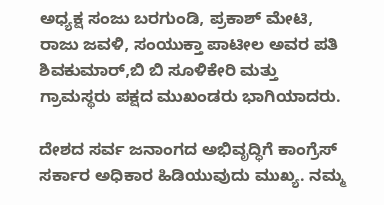ಅಧ್ಯಕ್ಷ ಸಂಜು ಬರಗುಂಡಿ, ಪ್ರಕಾಶ್ ಮೇಟಿ, ರಾಜು ಜವಳಿ, ಸಂಯುಕ್ತಾ ಪಾಟೀಲ ಅವರ ಪತಿ ಶಿವಕುಮಾರ್,ಬಿ ಬಿ ಸೂಳಿಕೇರಿ ಮತ್ತು ಗ್ರಾಮಸ್ಥರು ಪಕ್ಷದ ಮುಖಂಡರು ಭಾಗಿಯಾದರು.

ದೇಶದ ಸರ್ವ ಜನಾಂಗದ ಅಭಿವೃದ್ಧಿಗೆ ಕಾಂಗ್ರೆಸ್ ಸರ್ಕಾರ‌ ಅಧಿಕಾರ ಹಿಡಿಯುವುದು ಮುಖ್ಯ. ನಮ್ಮ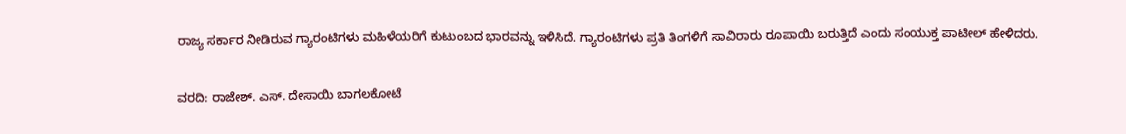ರಾಜ್ಯ ಸರ್ಕಾರ ನೀಡಿರುವ ಗ್ಯಾರಂಟಿಗಳು ಮಹಿಳೆಯರಿಗೆ ಕುಟುಂಬದ ಭಾರವನ್ನು ಇಳಿಸಿದೆ. ಗ್ಯಾರಂಟಿಗಳು ಪ್ರತಿ ತಿಂಗಳಿಗೆ ಸಾವಿರಾರು ರೂಪಾಯಿ ಬರುತ್ತಿದೆ ಎಂದು ಸಂಯುಕ್ತ ಪಾಟೀಲ್ ಹೇಳಿದರು.

ವರದಿ: ರಾಜೇಶ್. ಎಸ್. ದೇಸಾಯಿ ಬಾಗಲಕೋಟೆ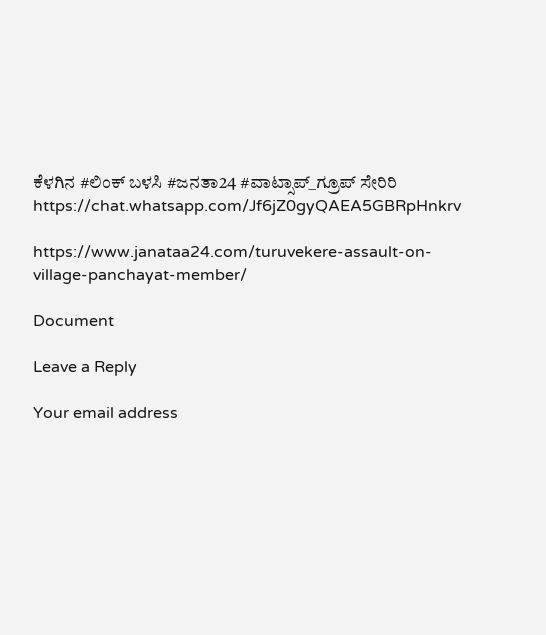ಕೆಳಗಿನ #ಲಿಂಕ್ ಬಳಸಿ #ಜನತಾ24 #ವಾಟ್ಸಾಪ್_ಗ್ರೂಪ್ ಸೇರಿರಿ https://chat.whatsapp.com/Jf6jZ0gyQAEA5GBRpHnkrv

https://www.janataa24.com/turuvekere-assault-on-village-panchayat-member/

Document

Leave a Reply

Your email address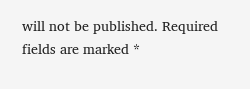will not be published. Required fields are marked *